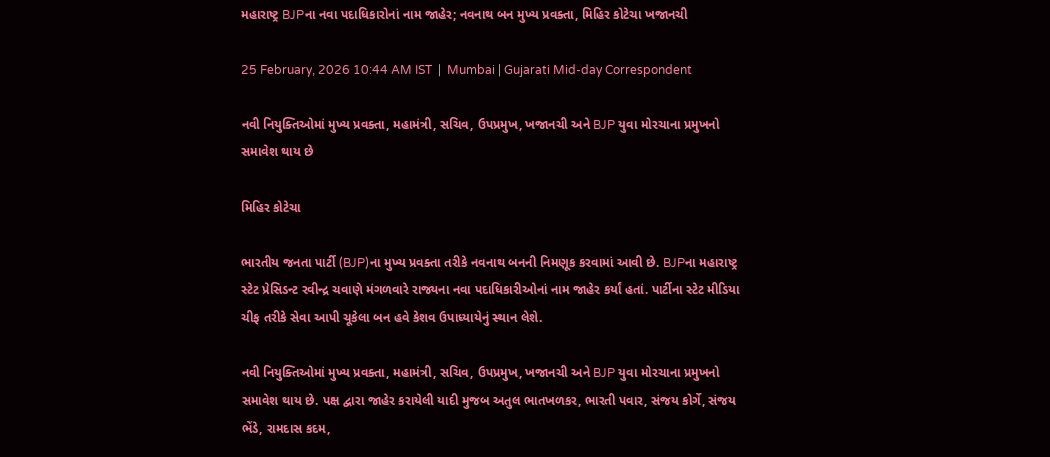મહારાષ્ટ્ર BJPના નવા પદાધિકારોનાં નામ જાહેર; નવનાથ બન મુખ્ય પ્રવક્તા, મિહિર કોટેચા ખજાનચી

25 February, 2026 10:44 AM IST  |  Mumbai | Gujarati Mid-day Correspondent

નવી નિયુક્તિઓમાં મુખ્ય પ્રવક્તા, મહામંત્રી, સચિવ, ઉપપ્રમુખ, ખજાનચી અને BJP યુવા મોરચાના પ્રમુખનો સમાવેશ થાય છે

મિહિર કોટેચા

ભારતીય જનતા પાર્ટી (BJP)ના મુખ્ય પ્રવક્તા તરીકે નવનાથ બનની નિમણૂક કરવામાં આવી છે. BJPના મહારાષ્ટ્ર સ્ટેટ પ્રેસિડન્ટ રવીન્દ્ર ચવાણે મંગળવારે રાજ્યના નવા પદાધિકારીઓનાં નામ જાહેર કર્યાં હતાં. પાર્ટીના સ્ટેટ મીડિયા ચીફ તરીકે સેવા આપી ચૂકેલા બન હવે કેશવ ઉપાધ્યાયેનું સ્થાન લેશે.

નવી નિયુક્તિઓમાં મુખ્ય પ્રવક્તા, મહામંત્રી, સચિવ, ઉપપ્રમુખ, ખજાનચી અને BJP યુવા મોરચાના પ્રમુખનો સમાવેશ થાય છે. પક્ષ દ્વારા જાહેર કરાયેલી યાદી મુજબ અતુલ ભાતખળકર, ભારતી પવાર, સંજય કોર્ગે, સંજય ભેંડે, રામદાસ કદમ,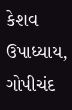કેશવ ઉપાધ્યાય, ગોપીચંદ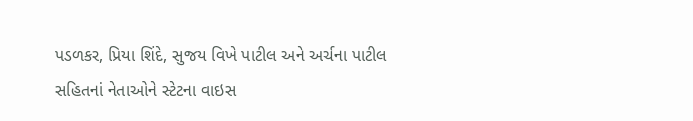પડળકર, પ્રિયા શિંદે, સુજય વિખે પાટીલ અને અર્ચના પાટીલ સહિતનાં નેતાઓને સ્ટેટના વાઇસ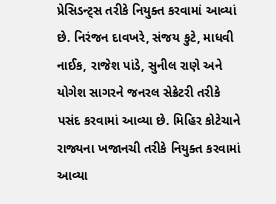પ્રેસિડન્ટ્સ તરીકે નિયુક્ત કરવામાં આવ્યાં છે. નિરંજન દાવખરે, સંજય કુટે, માધવી નાઈક, રાજેશ પાંડે, સુનીલ રાણે અને યોગેશ સાગરને જનરલ સેક્રેટરી તરીકે પસંદ કરવામાં આવ્યા છે. મિહિર કોટેચાને રાજ્યના ખજાનચી તરીકે નિયુક્ત કરવામાં આવ્યા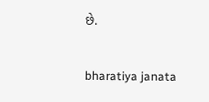છે.

bharatiya janata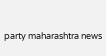party maharashtra news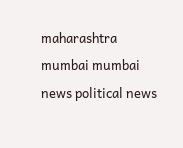maharashtra mumbai mumbai news political news